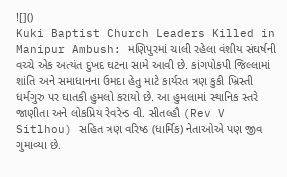![]()
Kuki Baptist Church Leaders Killed in Manipur Ambush: મણિપુરમાં ચાલી રહેલા વંશીય સંઘર્ષની વચ્ચે એક અત્યંત દુખદ ઘટના સામે આવી છે. કાંગપોકપી જિલ્લામાં શાંતિ અને સમાધાનના ઉમદા હેતુ માટે કાર્યરત ત્રણ કુકી ખ્રિસ્તી ધર્મગુરુ પર ઘાતકી હુમલો કરાયો છે. આ હુમલામાં સ્થાનિક સ્તરે જાણીતા અને લોકપ્રિય રેવરેન્ડ વી. સીતલ્હૌ (Rev V Sitlhou) સહિત ત્રણ વરિષ્ઠ (ધાર્મિક) નેતાઓએ પણ જીવ ગુમાવ્યા છે.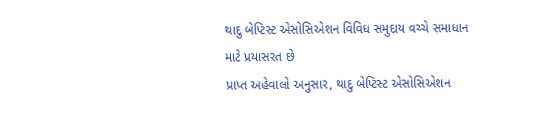થાદુ બેપ્ટિસ્ટ એસોસિએશન વિવિધ સમુદાય વચ્ચે સમાધાન માટે પ્રયાસરત છે
પ્રાપ્ત અહેવાલો અનુસાર, થાદુ બેપ્ટિસ્ટ એસોસિએશન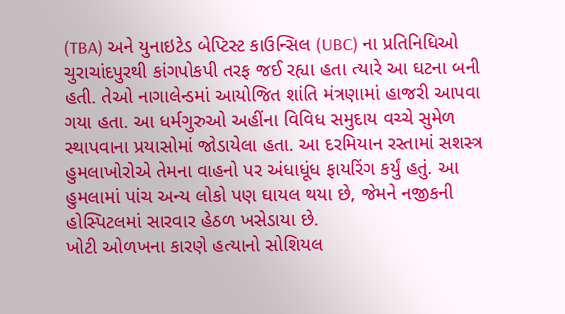(TBA) અને યુનાઇટેડ બેપ્ટિસ્ટ કાઉન્સિલ (UBC) ના પ્રતિનિધિઓ ચુરાચાંદપુરથી કાંગપોકપી તરફ જઈ રહ્યા હતા ત્યારે આ ઘટના બની હતી. તેઓ નાગાલેન્ડમાં આયોજિત શાંતિ મંત્રણામાં હાજરી આપવા ગયા હતા. આ ધર્મગુરુઓ અહીંના વિવિધ સમુદાય વચ્ચે સુમેળ સ્થાપવાના પ્રયાસોમાં જોડાયેલા હતા. આ દરમિયાન રસ્તામાં સશસ્ત્ર હુમલાખોરોએ તેમના વાહનો પર અંધાધૂંધ ફાયરિંગ કર્યું હતું. આ હુમલામાં પાંચ અન્ય લોકો પણ ઘાયલ થયા છે, જેમને નજીકની હોસ્પિટલમાં સારવાર હેઠળ ખસેડાયા છે.
ખોટી ઓળખના કારણે હત્યાનો સોશિયલ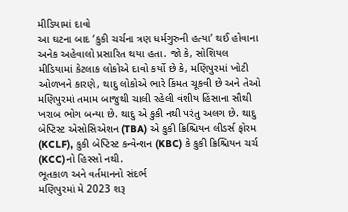મીડિયામાં દાવો
આ ઘટના બાદ ‘કુકી ચર્ચના ત્રણ ધર્મગુરુની હત્યા’ થઈ હોવાના અનેક અહેવાલો પ્રસારિત થયા હતા. જો કે, સોશિયલ મીડિયામાં કેટલાક લોકોએ દાવો કર્યો છે કે, મણિપુરમાં ખોટી ઓળખને કારણે, થાદુ લોકોએ ભારે કિંમત ચૂકવી છે અને તેઓ મણિપુરમાં તમામ બાજુથી ચાલી રહેલી વંશીય હિંસાના સૌથી ખરાબ ભોગ બન્યા છે. થાદુ એ કુકી નથી પરંતુ અલગ છે. થાદુ બેપ્ટિસ્ટ એસોસિએશન (TBA) એ કુકી ક્રિશ્ચિયન લીડર્સ ફોરમ (KCLF), કુકી બેપ્ટિસ્ટ કન્વેન્શન (KBC) કે કુકી ક્રિશ્ચિયન ચર્ચ (KCC)નો હિસ્સો નથી.
ભૂતકાળ અને વર્તમાનનો સંદર્ભ
મણિપુરમાં મે 2023 શરૂ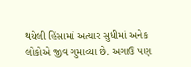થયેલી હિંસામાં અત્યાર સુધીમાં અનેક લોકોએ જીવ ગુમાવ્યા છે. અગાઉ પણ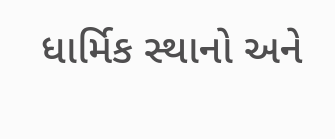ધાર્મિક સ્થાનો અને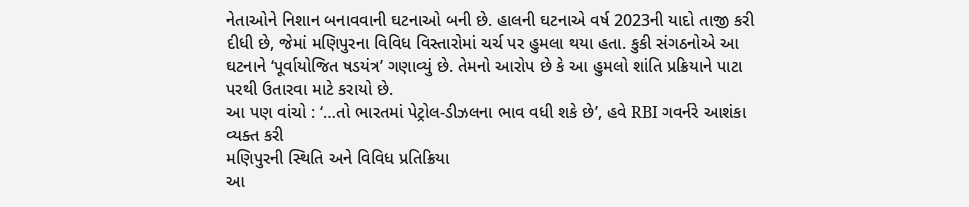નેતાઓને નિશાન બનાવવાની ઘટનાઓ બની છે. હાલની ઘટનાએ વર્ષ 2023ની યાદો તાજી કરી દીધી છે, જેમાં મણિપુરના વિવિધ વિસ્તારોમાં ચર્ચ પર હુમલા થયા હતા. કુકી સંગઠનોએ આ ઘટનાને ‘પૂર્વાયોજિત ષડયંત્ર’ ગણાવ્યું છે. તેમનો આરોપ છે કે આ હુમલો શાંતિ પ્રક્રિયાને પાટા પરથી ઉતારવા માટે કરાયો છે.
આ પણ વાંચો : ‘…તો ભારતમાં પેટ્રોલ-ડીઝલના ભાવ વધી શકે છે’, હવે RBI ગવર્નરે આશંકા વ્યક્ત કરી
મણિપુરની સ્થિતિ અને વિવિધ પ્રતિક્રિયા
આ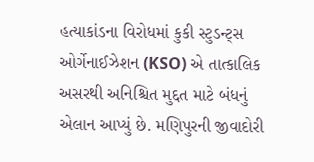હત્યાકાંડના વિરોધમાં કુકી સ્ટુડન્ટ્સ ઓર્ગેનાઈઝેશન (KSO) એ તાત્કાલિક અસરથી અનિશ્ચિત મુદ્દત માટે બંધનું એલાન આપ્યું છે. મણિપુરની જીવાદોરી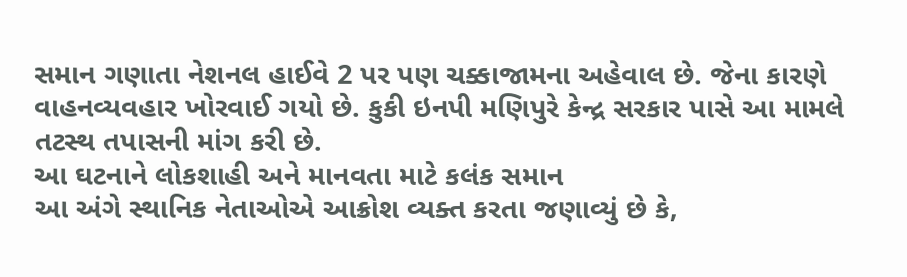સમાન ગણાતા નેશનલ હાઈવે 2 પર પણ ચક્કાજામના અહેવાલ છે. જેના કારણે વાહનવ્યવહાર ખોરવાઈ ગયો છે. કુકી ઇનપી મણિપુરે કેન્દ્ર સરકાર પાસે આ મામલે તટસ્થ તપાસની માંગ કરી છે.
આ ઘટનાને લોકશાહી અને માનવતા માટે કલંક સમાન
આ અંગે સ્થાનિક નેતાઓએ આક્રોશ વ્યક્ત કરતા જણાવ્યું છે કે,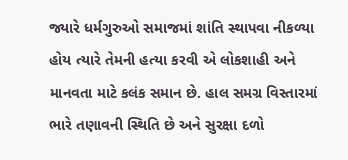જ્યારે ધર્મગુરુઓ સમાજમાં શાંતિ સ્થાપવા નીકળ્યા હોય ત્યારે તેમની હત્યા કરવી એ લોકશાહી અને માનવતા માટે કલંક સમાન છે. હાલ સમગ્ર વિસ્તારમાં ભારે તણાવની સ્થિતિ છે અને સુરક્ષા દળો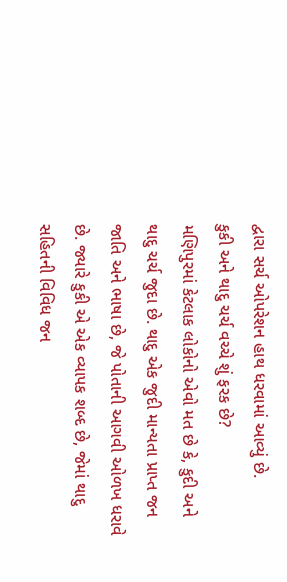દ્વારા સર્ચ ઓપરેશન હાથ ધરવામાં આવ્યું છે.
કુકી અને થાદુ ચર્ચ વચ્ચે શું ફરક છે?
મણિપુરમાં કેટલાક લોકોનો એવો મત છે કે, કુદી અને થાદુ ચર્ચ જુદા છે. થાદુ એક જુદી માન્યતા પ્રાપ્ત જન જાતિ અને ભાષા છે, જે પોતાની આગવી ઓળખ ધરાવે છે. જ્યારે કુકી એ એક વ્યાપક શબ્દ છે, જેમાં થાદુ સહિતની વિવિધ જન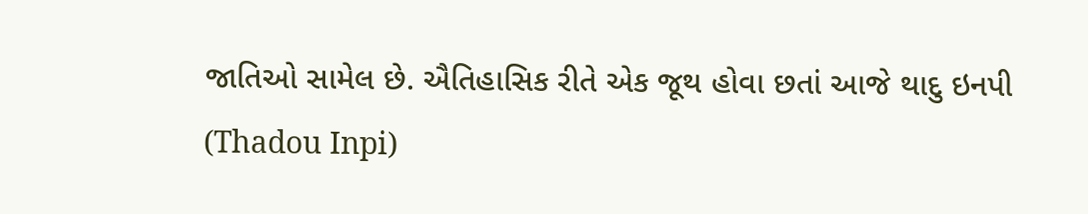જાતિઓ સામેલ છે. ઐતિહાસિક રીતે એક જૂથ હોવા છતાં આજે થાદુ ઇનપી (Thadou Inpi)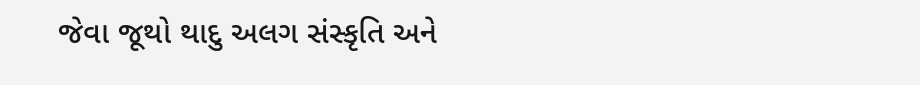જેવા જૂથો થાદુ અલગ સંસ્કૃતિ અને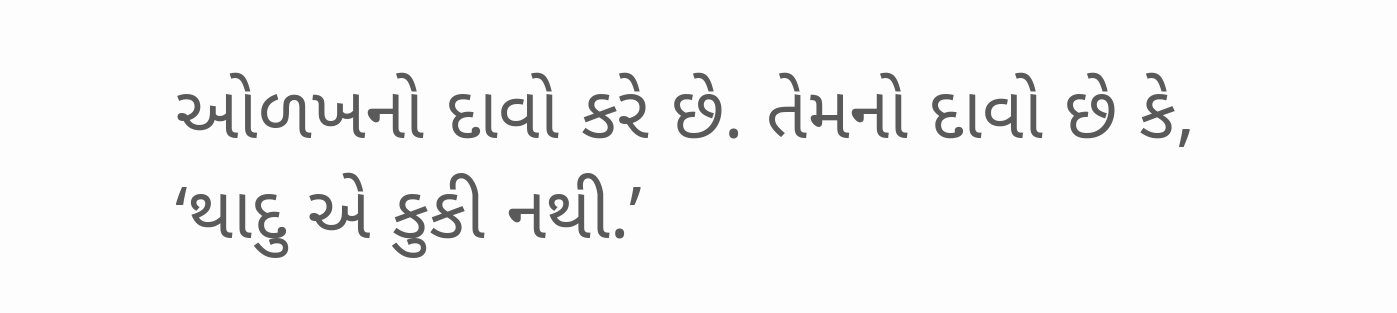ઓળખનો દાવો કરે છે. તેમનો દાવો છે કે, ‘થાદુ એ કુકી નથી.’